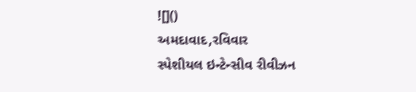![]()
અમદાવાદ,રવિવાર
સ્પેશીયલ ઇન્ટેન્સીવ રીવીઝન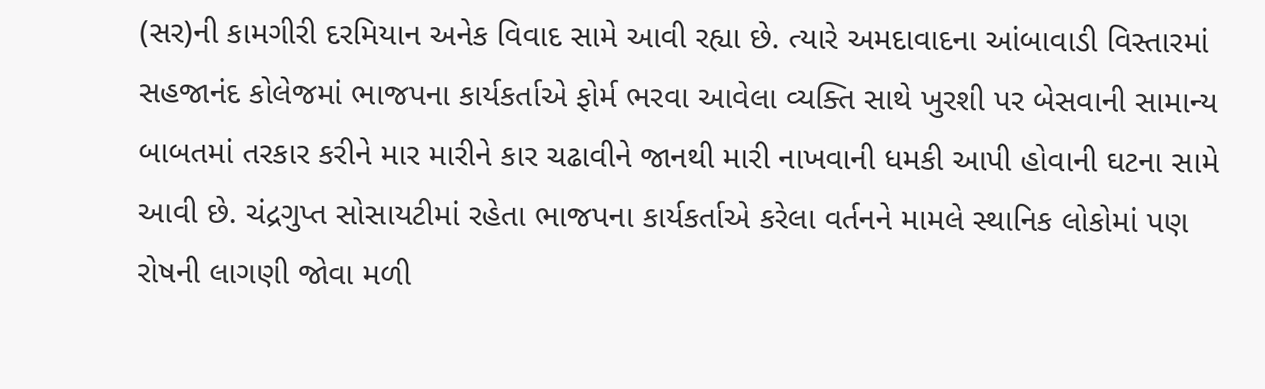(સર)ની કામગીરી દરમિયાન અનેક વિવાદ સામે આવી રહ્યા છે. ત્યારે અમદાવાદના આંબાવાડી વિસ્તારમાં સહજાનંદ કોલેજમાં ભાજપના કાર્યકર્તાએ ફોર્મ ભરવા આવેલા વ્યક્તિ સાથે ખુરશી પર બેસવાની સામાન્ય બાબતમાં તરકાર કરીને માર મારીને કાર ચઢાવીને જાનથી મારી નાખવાની ધમકી આપી હોવાની ઘટના સામે આવી છે. ચંદ્રગુપ્ત સોસાયટીમાં રહેતા ભાજપના કાર્યકર્તાએ કરેલા વર્તનને મામલે સ્થાનિક લોકોમાં પણ રોષની લાગણી જોવા મળી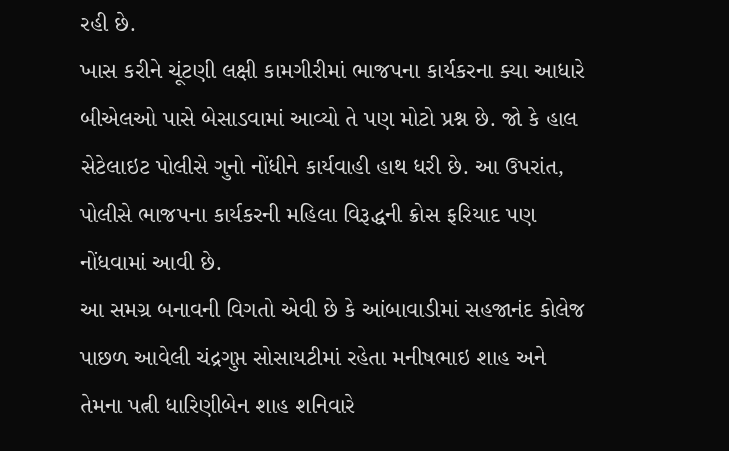રહી છે.
ખાસ કરીને ચૂંટણી લક્ષી કામગીરીમાં ભાજપના કાર્યકરના ક્યા આધારે બીએલઓ પાસે બેસાડવામાં આવ્યો તે પણ મોટો પ્રશ્ન છે. જો કે હાલ સેટેલાઇટ પોલીસે ગુનો નોંધીને કાર્યવાહી હાથ ધરી છે. આ ઉપરાંત, પોલીસે ભાજપના કાર્યકરની મહિલા વિરૂદ્ધની ક્રોસ ફરિયાદ પણ નોંધવામાં આવી છે.
આ સમગ્ર બનાવની વિગતો એવી છે કે આંબાવાડીમાં સહજાનંદ કોલેજ પાછળ આવેલી ચંદ્રગુપ્ત સોસાયટીમાં રહેતા મનીષભાઇ શાહ અને તેમના પત્ની ધારિણીબેન શાહ શનિવારે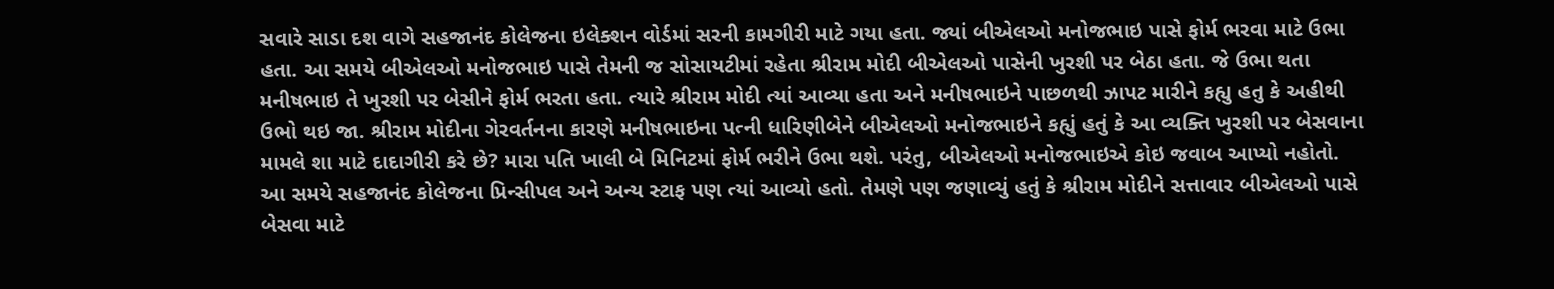સવારે સાડા દશ વાગે સહજાનંદ કોલેજના ઇલેક્શન વોર્ડમાં સરની કામગીરી માટે ગયા હતા. જ્યાં બીએલઓ મનોજભાઇ પાસે ફોર્મ ભરવા માટે ઉભા હતા. આ સમયે બીએલઓ મનોજભાઇ પાસે તેમની જ સોસાયટીમાં રહેતા શ્રીરામ મોદી બીએલઓ પાસેની ખુરશી પર બેઠા હતા. જે ઉભા થતા મનીષભાઇ તે ખુરશી પર બેસીને ફોર્મ ભરતા હતા. ત્યારે શ્રીરામ મોદી ત્યાં આવ્યા હતા અને મનીષભાઇને પાછળથી ઝાપટ મારીને કહ્યુ હતુ કે અહીથી ઉભો થઇ જા. શ્રીરામ મોદીના ગેરવર્તનના કારણે મનીષભાઇના પત્ની ધારિણીબેને બીએલઓ મનોજભાઇને કહ્યું હતું કે આ વ્યક્તિ ખુરશી પર બેસવાના મામલે શા માટે દાદાગીરી કરે છે? મારા પતિ ખાલી બે મિનિટમાં ફોર્મ ભરીને ઉભા થશે. પરંતુ, બીએલઓ મનોજભાઇએ કોઇ જવાબ આપ્યો નહોતો.
આ સમયે સહજાનંદ કોલેજના પ્રિન્સીપલ અને અન્ય સ્ટાફ પણ ત્યાં આવ્યો હતો. તેમણે પણ જણાવ્યું હતું કે શ્રીરામ મોદીને સત્તાવાર બીએલઓ પાસે બેસવા માટે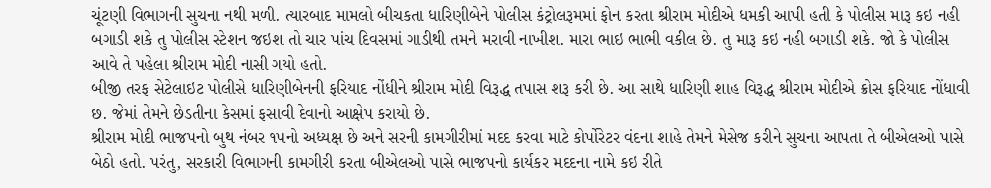ચૂંટણી વિભાગની સુચના નથી મળી. ત્યારબાદ મામલો બીચકતા ધારિણીબેને પોલીસ કંટ્રોલરૂમમાં ફોન કરતા શ્રીરામ મોદીએ ધમકી આપી હતી કે પોલીસ મારૂ કઇ નહી બગાડી શકે તુ પોલીસ સ્ટેશન જઇશ તો ચાર પાંચ દિવસમાં ગાડીથી તમને મરાવી નાખીશ. મારા ભાઇ ભાભી વકીલ છે. તુ મારૂ કઇ નહી બગાડી શકે. જો કે પોલીસ આવે તે પહેલા શ્રીરામ મોદી નાસી ગયો હતો.
બીજી તરફ સેટેલાઇટ પોલીસે ધારિણીબેનની ફરિયાદ નોંધીને શ્રીરામ મોદી વિરૂદ્ધ તપાસ શરૂ કરી છે. આ સાથે ધારિણી શાહ વિરૂદ્ધ શ્રીરામ મોદીએ ક્રોસ ફરિયાદ નોંધાવી છ. જેમાં તેમને છેડતીના કેસમાં ફસાવી દેવાનો આક્ષેપ કરાયો છે.
શ્રીરામ મોદી ભાજપનો બુથ નંબર ૧૫નો અધ્યક્ષ છે અને સરની કામગીરીમાં મદદ કરવા માટે કોર્પોરેટર વંદના શાહે તેમને મેસેજ કરીને સુચના આપતા તે બીએલઓ પાસે બેઠો હતો. પરંતુ, સરકારી વિભાગની કામગીરી કરતા બીએલઓ પાસે ભાજપનો કાર્યકર મદદના નામે કઇ રીતે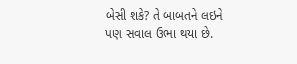બેસી શકે? તે બાબતને લઇને પણ સવાલ ઉભા થયા છે.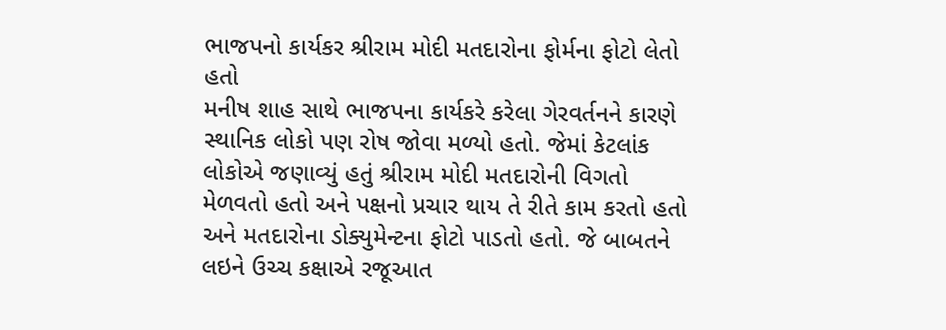ભાજપનો કાર્યકર શ્રીરામ મોદી મતદારોના ફોર્મના ફોટો લેતો હતો
મનીષ શાહ સાથે ભાજપના કાર્યકરે કરેલા ગેરવર્તનને કારણે સ્થાનિક લોકો પણ રોષ જોવા મળ્યો હતો. જેમાં કેટલાંક લોકોએ જણાવ્યું હતું શ્રીરામ મોદી મતદારોની વિગતો મેળવતો હતો અને પક્ષનો પ્રચાર થાય તે રીતે કામ કરતો હતો અને મતદારોના ડોક્યુમેન્ટના ફોટો પાડતો હતો. જે બાબતને લઇને ઉચ્ચ કક્ષાએ રજૂઆત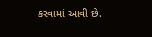કરવામાં આવી છે.